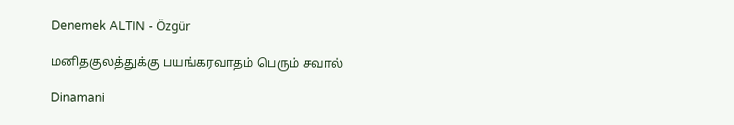Denemek ALTIN - Özgür

மனிதகுலத்துக்கு பயங்கரவாதம் பெரும் சவால்

Dinamani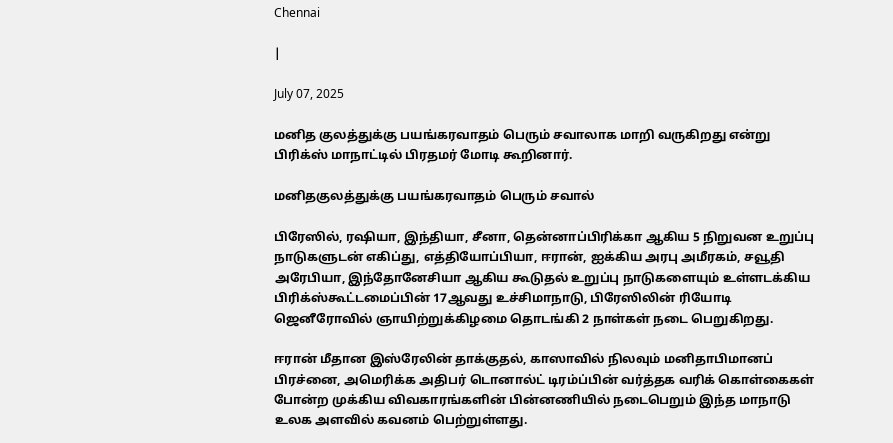Chennai

|

July 07, 2025

மனித குலத்துக்கு பயங்கரவாதம் பெரும் சவாலாக மாறி வருகிறது என்று பிரிக்ஸ் மாநாட்டில் பிரதமர் மோடி கூறினார்.

மனிதகுலத்துக்கு பயங்கரவாதம் பெரும் சவால்

பிரேஸில், ரஷியா, இந்தியா, சீனா, தென்னாப்பிரிக்கா ஆகிய 5 நிறுவன உறுப்பு நாடுகளுடன் எகிப்து, எத்தியோப்பியா, ஈரான், ஐக்கிய அரபு அமீரகம், சவூதி அரேபியா, இந்தோனேசியா ஆகிய கூடுதல் உறுப்பு நாடுகளையும் உள்ளடக்கிய பிரிக்ஸ்கூட்டமைப்பின் 17ஆவது உச்சிமாநாடு, பிரேஸிலின் ரியோடி ஜெனீரோவில் ஞாயிற்றுக்கிழமை தொடங்கி 2 நாள்கள் நடை பெறுகிறது.

ஈரான் மீதான இஸ்ரேலின் தாக்குதல், காஸாவில் நிலவும் மனிதாபிமானப் பிரச்னை, அமெரிக்க அதிபர் டொனால்ட் டிரம்ப்பின் வர்த்தக வரிக் கொள்கைகள் போன்ற முக்கிய விவகாரங்களின் பின்னணியில் நடைபெறும் இந்த மாநாடு உலக அளவில் கவனம் பெற்றுள்ளது.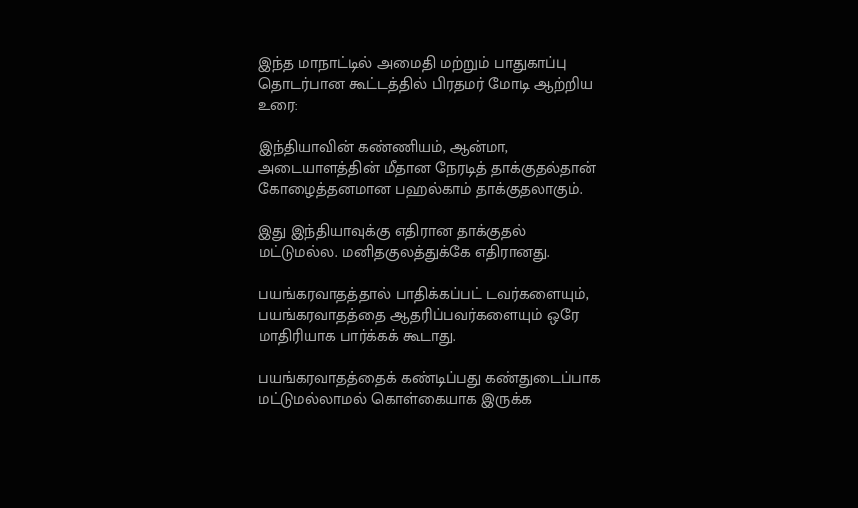இந்த மாநாட்டில் அமைதி மற்றும் பாதுகாப்பு தொடர்பான கூட்டத்தில் பிரதமர் மோடி ஆற்றிய உரை:

இந்தியாவின் கண்ணியம், ஆன்மா, அடையாளத்தின் மீதான நேரடித் தாக்குதல்தான் கோழைத்தனமான பஹல்காம் தாக்குதலாகும்.

இது இந்தியாவுக்கு எதிரான தாக்குதல் மட்டுமல்ல. மனிதகுலத்துக்கே எதிரானது.

பயங்கரவாதத்தால் பாதிக்கப்பட் டவர்களையும், பயங்கரவாதத்தை ஆதரிப்பவர்களையும் ஒரே மாதிரியாக பார்க்கக் கூடாது.

பயங்கரவாதத்தைக் கண்டிப்பது கண்துடைப்பாக மட்டுமல்லாமல் கொள்கையாக இருக்க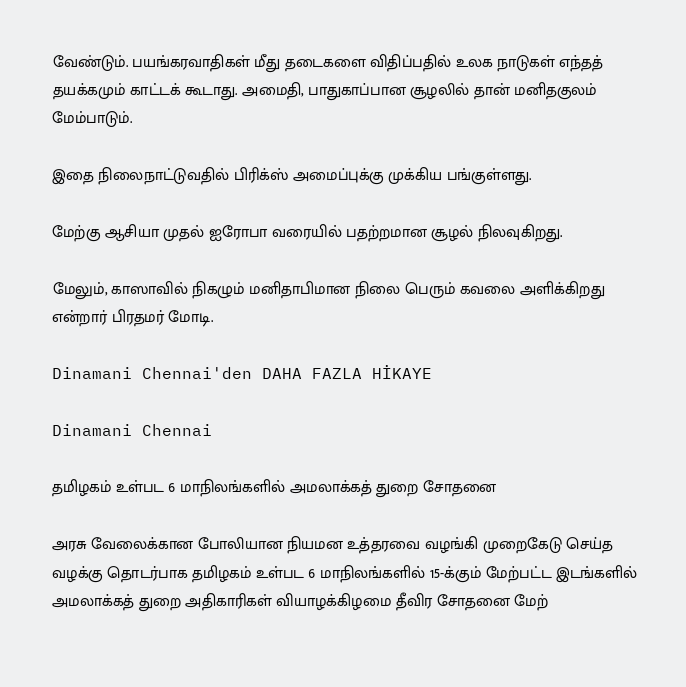வேண்டும். பயங்கரவாதிகள் மீது தடைகளை விதிப்பதில் உலக நாடுகள் எந்தத் தயக்கமும் காட்டக் கூடாது. அமைதி, பாதுகாப்பான சூழலில் தான் மனிதகுலம் மேம்பாடும்.

இதை நிலைநாட்டுவதில் பிரிக்ஸ் அமைப்புக்கு முக்கிய பங்குள்ளது.

மேற்கு ஆசியா முதல் ஐரோபா வரையில் பதற்றமான சூழல் நிலவுகிறது.

மேலும், காஸாவில் நிகழும் மனிதாபிமான நிலை பெரும் கவலை அளிக்கிறது என்றார் பிரதமர் மோடி.

Dinamani Chennai'den DAHA FAZLA HİKAYE

Dinamani Chennai

தமிழகம் உள்பட 6 மாநிலங்களில் அமலாக்கத் துறை சோதனை

அரசு வேலைக்கான போலியான நியமன உத்தரவை வழங்கி முறைகேடு செய்த வழக்கு தொடர்பாக தமிழகம் உள்பட 6 மாநிலங்களில் 15-க்கும் மேற்பட்ட இடங்களில் அமலாக்கத் துறை அதிகாரிகள் வியாழக்கிழமை தீவிர சோதனை மேற்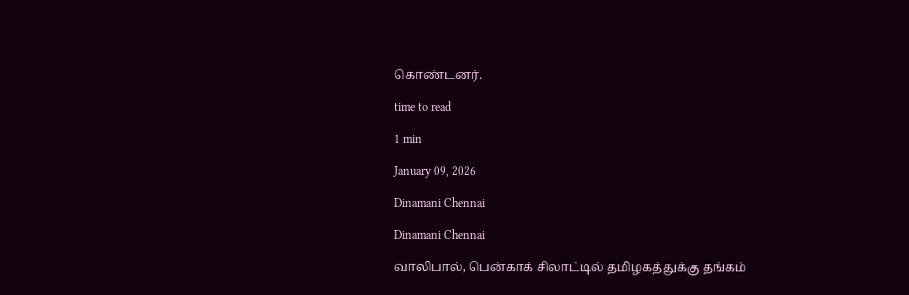கொண்டனர்.

time to read

1 min

January 09, 2026

Dinamani Chennai

Dinamani Chennai

வாலிபால், பென்காக் சிலாட்டில் தமிழகத்துக்கு தங்கம்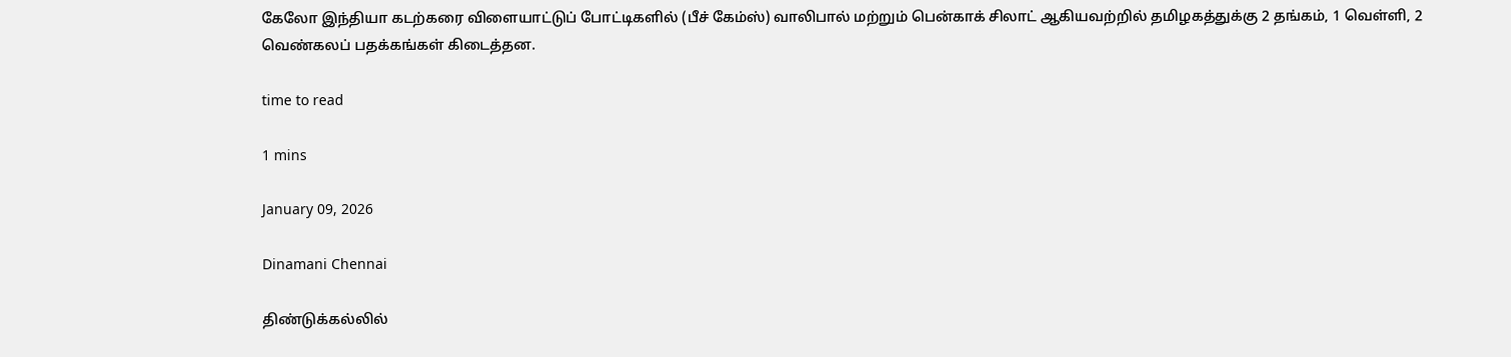கேலோ இந்தியா கடற்கரை விளையாட்டுப் போட்டிகளில் (பீச் கேம்ஸ்) வாலிபால் மற்றும் பென்காக் சிலாட் ஆகியவற்றில் தமிழகத்துக்கு 2 தங்கம், 1 வெள்ளி, 2 வெண்கலப் பதக்கங்கள் கிடைத்தன.

time to read

1 mins

January 09, 2026

Dinamani Chennai

திண்டுக்கல்லில்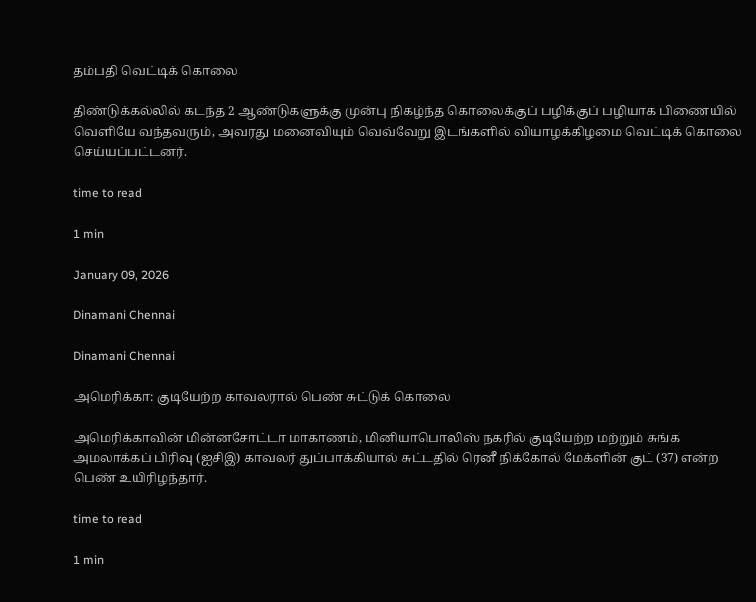தம்பதி வெட்டிக் கொலை

திண்டுக்கல்லில் கடந்த 2 ஆண்டுகளுக்கு முன்பு நிகழ்ந்த கொலைக்குப் பழிக்குப் பழியாக பிணையில் வெளியே வந்தவரும், அவரது மனைவியும் வெவ்வேறு இடங்களில் வியாழக்கிழமை வெட்டிக் கொலை செய்யப்பட்டனர்.

time to read

1 min

January 09, 2026

Dinamani Chennai

Dinamani Chennai

அமெரிக்கா: குடியேற்ற காவலரால் பெண் சுட்டுக் கொலை

அமெரிக்காவின் மின்னசோட்டா மாகாணம், மினியாபொலிஸ் நகரில் குடியேற்ற மற்றும் சுங்க அமலாக்கப் பிரிவு (ஐசிஇ) காவலர் துப்பாக்கியால் சுட்டதில் ரெனீ நிக்கோல் மேக்ளின் குட் (37) என்ற பெண் உயிரிழந்தார்.

time to read

1 min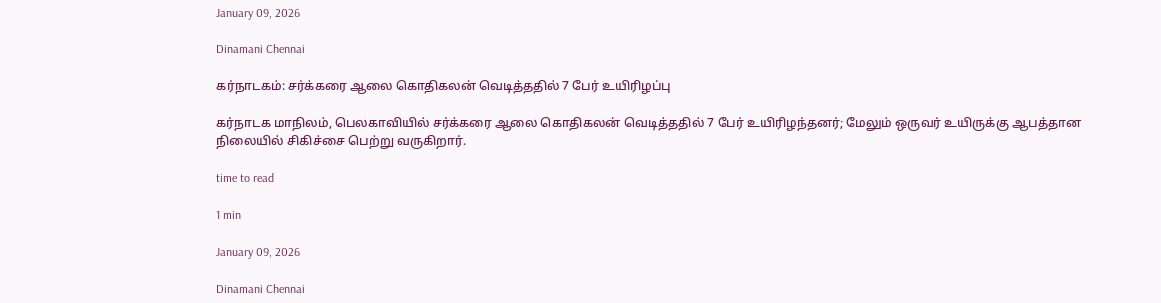January 09, 2026

Dinamani Chennai

கர்நாடகம்: சர்க்கரை ஆலை கொதிகலன் வெடித்ததில் 7 பேர் உயிரிழப்பு

கர்நாடக மாநிலம், பெலகாவியில் சர்க்கரை ஆலை கொதிகலன் வெடித்ததில் 7 பேர் உயிரிழந்தனர்; மேலும் ஒருவர் உயிருக்கு ஆபத்தான நிலையில் சிகிச்சை பெற்று வருகிறார்.

time to read

1 min

January 09, 2026

Dinamani Chennai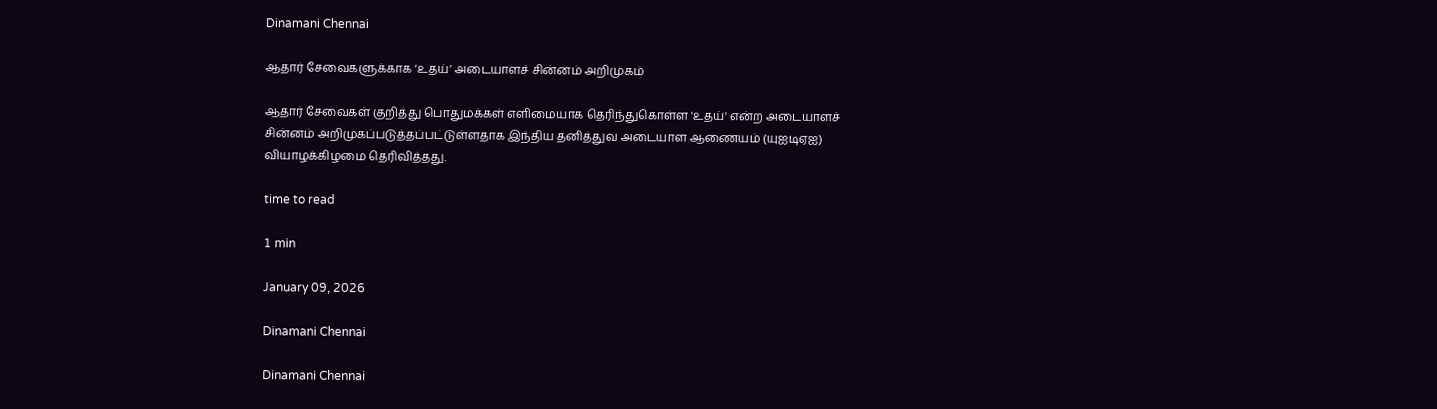Dinamani Chennai

ஆதார் சேவைகளுக்காக ‘உதய்’ அடையாளச் சின்னம் அறிமுகம்

ஆதார் சேவைகள் குறித்து பொதுமக்கள் எளிமையாக தெரிந்துகொள்ள 'உதய்' என்ற அடையாளச் சின்னம் அறிமுகப்படுத்தப்பட்டுள்ளதாக இந்திய தனித்துவ அடையாள ஆணையம் (யுஐடிஏஐ) வியாழக்கிழமை தெரிவித்தது.

time to read

1 min

January 09, 2026

Dinamani Chennai

Dinamani Chennai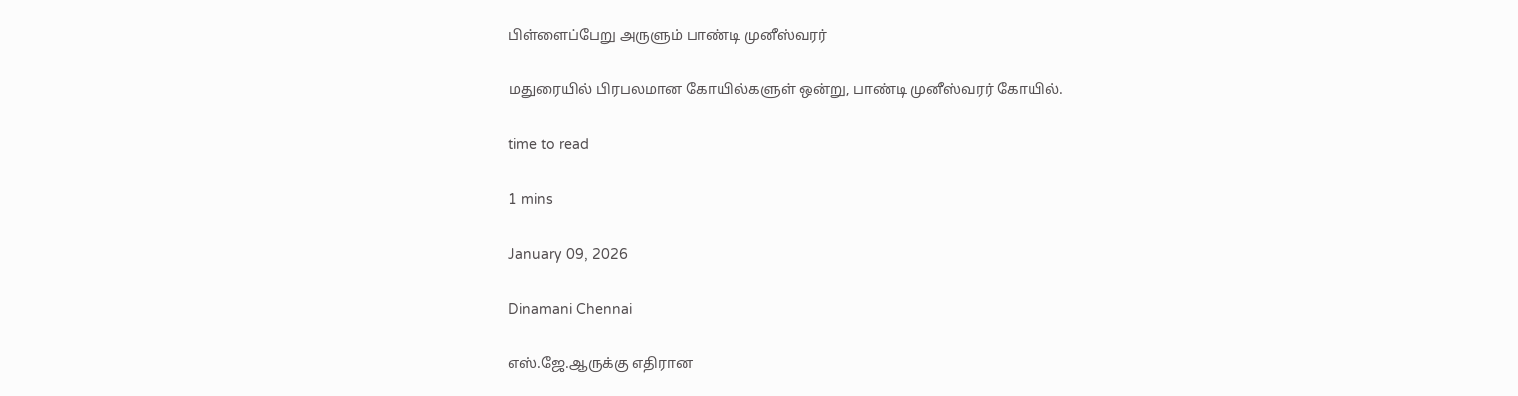பிள்ளைப்பேறு அருளும் பாண்டி முனீஸ்வரர்

மதுரையில் பிரபலமான கோயில்களுள் ஒன்று, பாண்டி முனீஸ்வரர் கோயில்.

time to read

1 mins

January 09, 2026

Dinamani Chennai

எஸ்.ஜே.ஆருக்கு எதிரான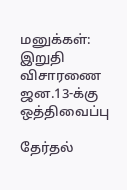மனுக்கள்: இறுதி விசாரணை ஜன.13-க்கு ஒத்திவைப்பு

தேர்தல்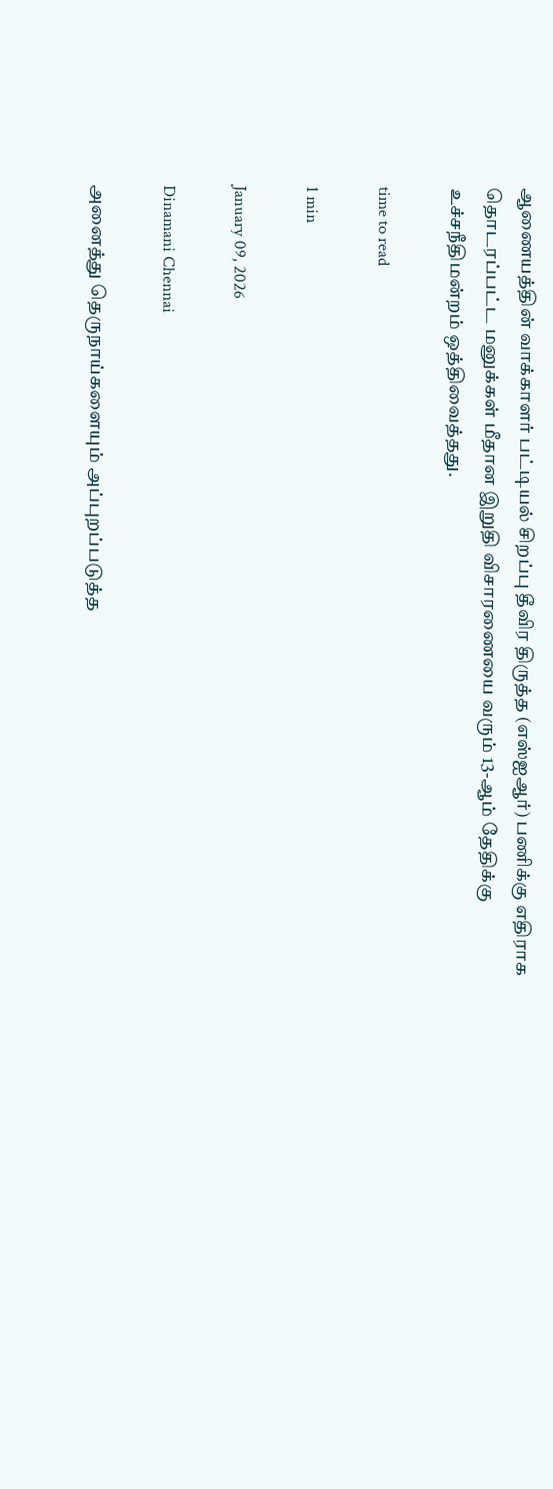ஆணையத்தின் வாக்காளர் பட்டியல் சிறப்பு தீவிர திருத்த (எஸ்ஐஆர்) பணிக்கு எதிராக தொடரப்பட்ட மனுக்கள் மீதான இறுதி விசாரணையை வரும் 13-ஆம் தேதிக்கு உச்சநீதிமன்றம் ஒத்திவைத்தது.

time to read

1 min

January 09, 2026

Dinamani Chennai

அனைத்து தெருநாய்களையும் அப்புறப்படுத்த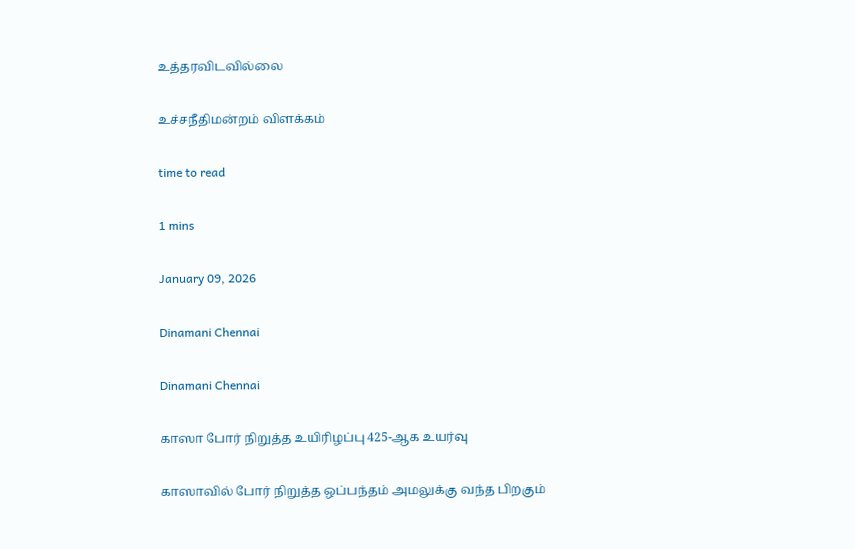உத்தரவிடவில்லை

உச்சநீதிமன்றம் விளக்கம்

time to read

1 mins

January 09, 2026

Dinamani Chennai

Dinamani Chennai

காஸா போர் நிறுத்த உயிரிழப்பு 425-ஆக உயர்வு

காஸாவில் போர் நிறுத்த ஒப்பந்தம் அமலுக்கு வந்த பிறகும்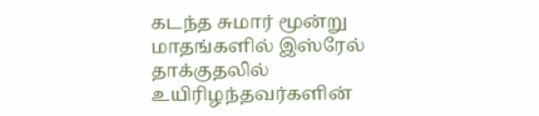கடந்த சுமார் மூன்று மாதங்களில் இஸ்ரேல் தாக்குதலில் உயிரிழந்தவர்களின்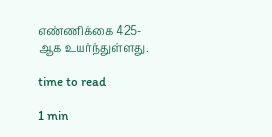எண்ணிக்கை 425-ஆக உயர்ந்துள்ளது.

time to read

1 min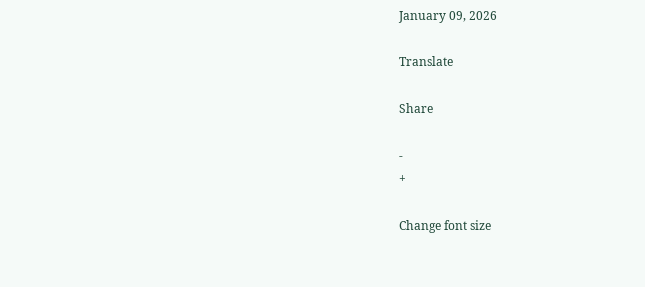January 09, 2026

Translate

Share

-
+

Change font size